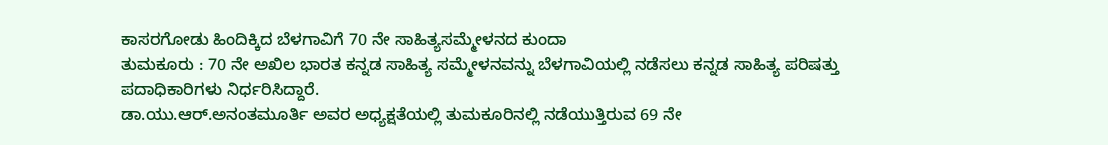ಕಾಸರಗೋಡು ಹಿಂದಿಕ್ಕಿದ ಬೆಳಗಾವಿಗೆ 70 ನೇ ಸಾಹಿತ್ಯಸಮ್ಮೇಳನದ ಕುಂದಾ
ತುಮಕೂರು : 70 ನೇ ಅಖಿಲ ಭಾರತ ಕನ್ನಡ ಸಾಹಿತ್ಯ ಸಮ್ಮೇಳನವನ್ನು ಬೆಳಗಾವಿಯಲ್ಲಿ ನಡೆಸಲು ಕನ್ನಡ ಸಾಹಿತ್ಯ ಪರಿಷತ್ತು ಪದಾಧಿಕಾರಿಗಳು ನಿರ್ಧರಿಸಿದ್ದಾರೆ.
ಡಾ.ಯು.ಆರ್.ಅನಂತಮೂರ್ತಿ ಅವರ ಅಧ್ಯಕ್ಷತೆಯಲ್ಲಿ ತುಮಕೂರಿನಲ್ಲಿ ನಡೆಯುತ್ತಿರುವ 69 ನೇ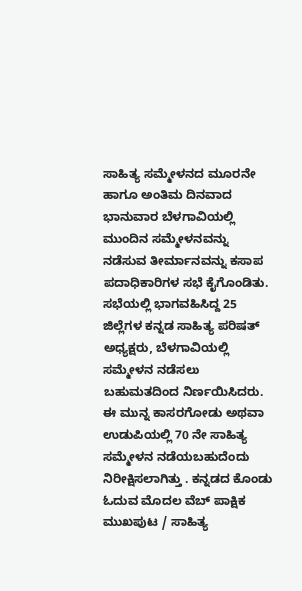ಸಾಹಿತ್ಯ ಸಮ್ಮೇಳನದ ಮೂರನೇ ಹಾಗೂ ಅಂತಿಮ ದಿನವಾದ ಭಾನುವಾರ ಬೆಳಗಾವಿಯಲ್ಲಿ ಮುಂದಿನ ಸಮ್ಮೇಳನವನ್ನು ನಡೆಸುವ ತೀರ್ಮಾನವನ್ನು ಕಸಾಪ ಪದಾಧಿಕಾರಿಗಳ ಸಭೆ ಕೈಗೊಂಡಿತು. ಸಭೆಯಲ್ಲಿ ಭಾಗವಹಿಸಿದ್ದ 25 ಜಿಲ್ಲೆಗಳ ಕನ್ನಡ ಸಾಹಿತ್ಯ ಪರಿಷತ್ ಅಧ್ಯಕ್ಷರು, ಬೆಳಗಾವಿಯಲ್ಲಿ ಸಮ್ಮೇಳನ ನಡೆಸಲು ಬಹುಮತದಿಂದ ನಿರ್ಣಯಿಸಿದರು.
ಈ ಮುನ್ನ ಕಾಸರಗೋಡು ಅಥವಾ ಉಡುಪಿಯಲ್ಲಿ 70 ನೇ ಸಾಹಿತ್ಯ ಸಮ್ಮೇಳನ ನಡೆಯಬಹುದೆಂದು ನಿರೀಕ್ಷಿಸಲಾಗಿತ್ತು . ಕನ್ನಡದ ಕೊಂಡು ಓದುವ ಮೊದಲ ವೆಬ್ ಪಾಕ್ಷಿಕ ಮುಖಪುಟ / ಸಾಹಿತ್ಯ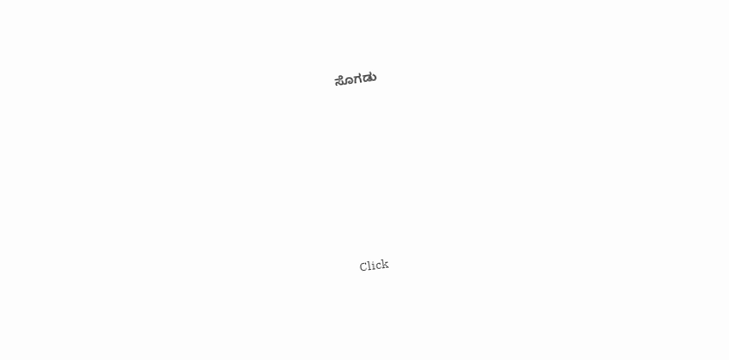ಸೊಗಡು












Click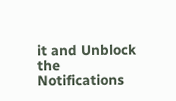it and Unblock the Notifications